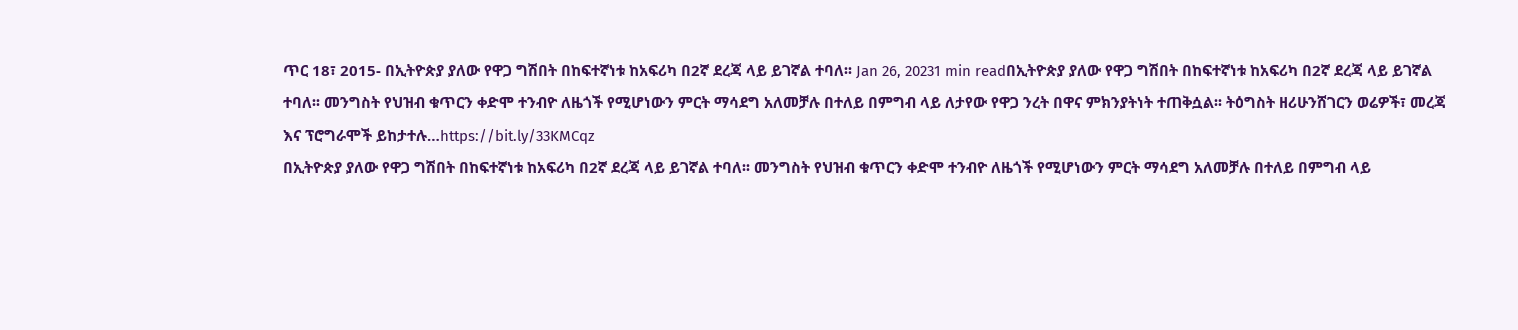ጥር 18፣ 2015- በኢትዮጵያ ያለው የዋጋ ግሽበት በከፍተኛነቱ ከአፍሪካ በ2ኛ ደረጃ ላይ ይገኛል ተባለ፡፡ Jan 26, 20231 min readበኢትዮጵያ ያለው የዋጋ ግሽበት በከፍተኛነቱ ከአፍሪካ በ2ኛ ደረጃ ላይ ይገኛል ተባለ፡፡ መንግስት የህዝብ ቁጥርን ቀድሞ ተንብዮ ለዜጎች የሚሆነውን ምርት ማሳደግ አለመቻሉ በተለይ በምግብ ላይ ለታየው የዋጋ ንረት በዋና ምክንያትነት ተጠቅሷል፡፡ ትዕግስት ዘሪሁንሸገርን ወሬዎች፣ መረጃ እና ፕሮግራሞች ይከታተሉ…https://bit.ly/33KMCqz
በኢትዮጵያ ያለው የዋጋ ግሽበት በከፍተኛነቱ ከአፍሪካ በ2ኛ ደረጃ ላይ ይገኛል ተባለ፡፡ መንግስት የህዝብ ቁጥርን ቀድሞ ተንብዮ ለዜጎች የሚሆነውን ምርት ማሳደግ አለመቻሉ በተለይ በምግብ ላይ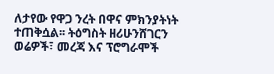ለታየው የዋጋ ንረት በዋና ምክንያትነት ተጠቅሷል፡፡ ትዕግስት ዘሪሁንሸገርን ወሬዎች፣ መረጃ እና ፕሮግራሞች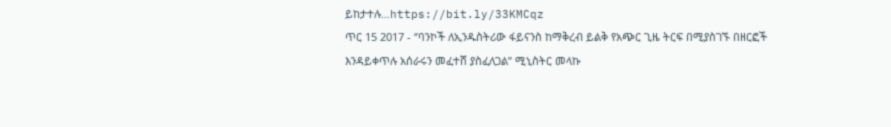ይከታተሉ…https://bit.ly/33KMCqz
ጥር 15 2017 - ‘’ባንኮች ለኢንዱስትሪው ፋይናንስ ከማቅረብ ይልቅ የአጭር ጊዜ ትርፍ በሚያስገኙ በዘርፎች እንዳይቀጥሉ አሰራሩን መፈተሸ ያስፈለጋል’’ ሚኒስትር መላኩ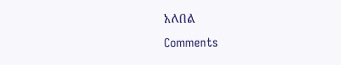አለበል
Comments